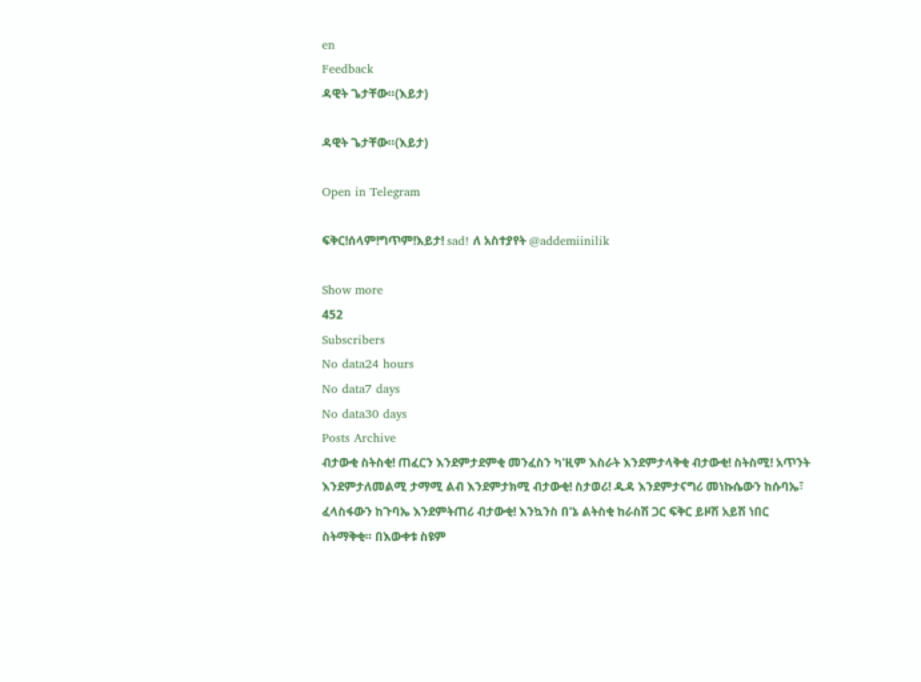en
Feedback
ዳዊት ጌታቸው።(እይታ)

ዳዊት ጌታቸው።(እይታ)

Open in Telegram

ፍቅር!ሰላም!ግጥም!እይታ! sad! ለ አስተያየት @addemiinilik

Show more
452
Subscribers
No data24 hours
No data7 days
No data30 days
Posts Archive
ብታውቂ ስትስቂ! ጠፈርን እንደምታደምቂ መንፈስን ካ'ዚም እስራት እንደምታላቅቂ ብታውቂ! ስትስሚ! አጥንት እንደምታለመልሚ ታማሚ ልብ እንደምታክሚ ብታውቂ! ስታወሪ! ዱዳ እንደምታናግሪ መነኩሴውን ከሱባኤ፣ ፈላስፋውን ከጉባኤ እንደምትጠሪ ብታውቂ! እንኳንስ በ'ኔ ልትስቂ ከራስሽ ጋር ፍቅር ይዞሽ አይሽ ነበር ስትማቅቂ። በእውቀቱ ስዩም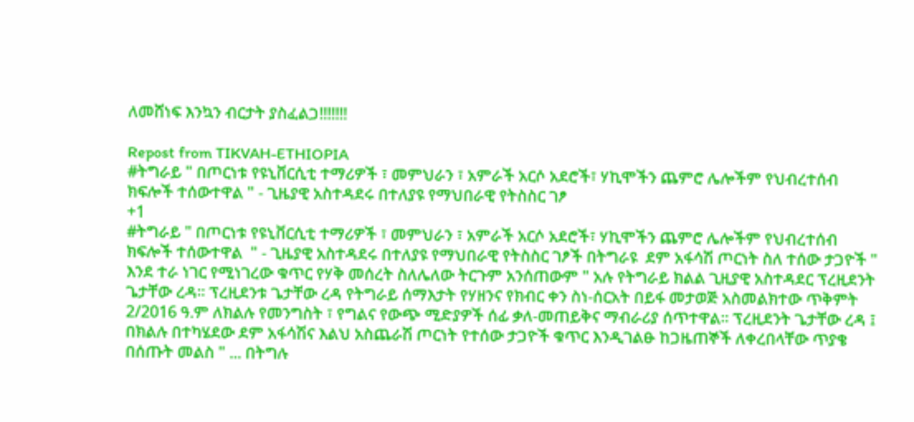ለመሸነፍ እንኳን ብርታት ያስፈልጋ!!!!!!!

Repost from TIKVAH-ETHIOPIA
#ትግራይ " በጦርነቱ የዩኒቨርሲቲ ተማሪዎች ፣ መምህራን ፣ አምራች አርሶ አደሮች፣ ሃኪሞችን ጨምሮ ሌሎችም የህብረተሰብ ክፍሎች ተሰውተዋል " - ጊዜያዊ አስተዳደሩ በተለያዩ የማህበራዊ የትስስር ገፆ
+1
#ትግራይ " በጦርነቱ የዩኒቨርሲቲ ተማሪዎች ፣ መምህራን ፣ አምራች አርሶ አደሮች፣ ሃኪሞችን ጨምሮ ሌሎችም የህብረተሰብ ክፍሎች ተሰውተዋል  " - ጊዜያዊ አስተዳደሩ በተለያዩ የማህበራዊ የትስስር ገፆች በትግራዩ  ደም አፋሳሽ ጦርነት ስለ ተሰው ታጋዮች " እንደ ተራ ነገር የሚነገረው ቁጥር የሃቅ መሰረት ስለሌለው ትርጉም አንሰጠውም " አሉ የትግራይ ክልል ጊዚያዊ አስተዳደር ፕረዚደንት ጌታቸው ረዳ። ፕረዚደንቱ ጌታቸው ረዳ የትግራይ ሰማእታት የሃዘንና የክብር ቀን ስነ-ሰርአት በይፋ መታወጅ አስመልክተው ጥቅምት 2/2016 ዓ.ም ለክልሉ የመንግስት ፣ የግልና የውጭ ሚድያዎች ሰፊ ቃለ-መጠይቅና ማብራሪያ ሰጥተዋል። ፕረዚደንት ጌታቸው ረዳ ፤ በክልሉ በተካሄደው ደም አፋሳሽና እልህ አስጨራሽ ጦርነት የተሰው ታጋዮች ቁጥር እንዲገልፁ ከጋዜጠኞች ለቀረበላቸው ጥያቄ በሰጡት መልስ " ... በትግሉ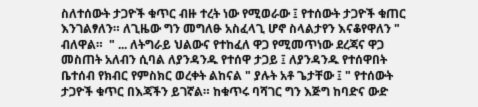ስለተሰውት ታጋዮች ቁጥር ብዙ ተረት ነው የሚወራው ፤ የተሰውት ታጋዮች ቁጠር እንገልፃለን። ለጊዜው ግን መግለፁ አስፈላጊ ሆኖ ስላልታየን እናቆየዋለን "  ብለዋል።  " ... ለትግራይ ህልውና የተከፈለ ዋጋ የሚመጥነው ደረጃና ዋጋ መስጠት አለብን ሲባል ለያንዳንዱ የተሰዋ ታጋይ ፤ ለያንዳንዱ የተሰዋበት ቤተሰብ የክብር የምስክር ወረቀት ልከናል " ያሉት አቶ ጌታቸው ፤ " የተሰውት ታጋዮች ቁጥር በእጃችን ይገኛል። ከቁጥሩ ባሻገር ግን እጅግ ከባድና ውድ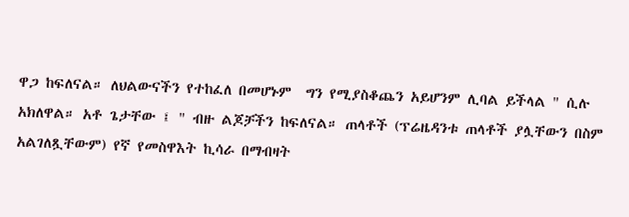ዋጋ ከፍለናል። ለህልውናችን የተከፈለ በመሆኑም  ግን የሚያስቆጨን አይሆንም ሊባል ይችላል " ሲሉ አክለዋል። አቶ ጌታቸው ፤ " ብዙ ልጆቻችን ከፍለናል። ጠላቶች (ፕሬዜዳንቱ ጠላቶች ያሏቸውን በስም አልገለጿቸውም) የኛ የመስዋእት ኪሳራ በማብዛት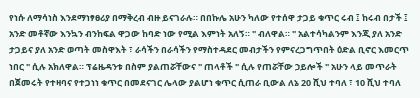የነሱ ለማሳነስ እንደማነፃፀሪያ በማቅረብ ብዙ ይናገራሉ። በበኩሌ አሁን ካለው የተሰዋ ታጋይ ቁጥር ሩብ ፤ ከሩብ በታች ፤ አንድ መቶኛው እንኳን ብንከፍል ዋጋው ከባድ ነው የሚል እምነት አለኝ። " ብለዋል። " አልተሳካልንም እንጂ ያለ አንድ ታጋይና ያለ አንድ ወጣት መስዋእት ፣ ራሳችን በራሳችን የማስተዳደር መብታችን የምናረጋግጥበት ዕድል ቢኖር እመርጥ ነበር " ሲሉ አክለዋል። ፕሬዜዳንቱ በስም ያልጠሯቸውና " ጠላቶች " ሲሉ የጠሯቸው ኃይሎች " አሁን ላይ መጥራት በጀመሩት የተዛባና የተጋነነ ቁጥር በመደናገር ሌላው ያልሆነ ቁጥር ሲጠራ ቢውል ለኔ 20 ሺህ ተባለ ፣ 10 ሺህ ተባለ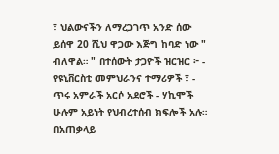፣ ህልውናችን ለማረጋገጥ አንድ ሰው ይሰዋ 20 ሺህ ዋጋው እጅግ ከባድ ነው " ብለዋል። " በተሰውት ታጋዮች ዝርዝር ፦ - የዩኒቨርስቲ መምህራንና ተማሪዎች ፣ - ጥሩ አምራች አርሶ አደሮች - ሃኪሞች ሁሉም አይነት የህብረተሰብ ክፍሎች አሉ። በአጠቃላይ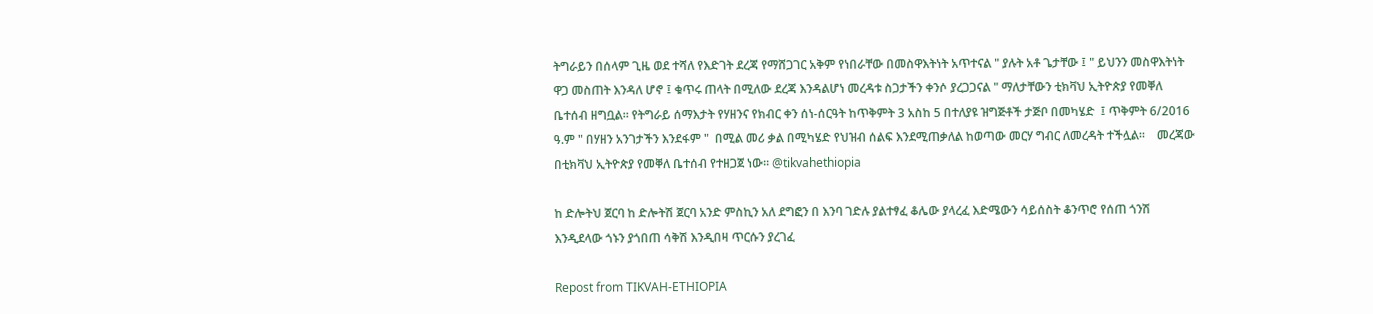ትግራይን በሰላም ጊዜ ወደ ተሻለ የእድገት ደረጃ የማሸጋገር አቅም የነበራቸው በመስዋእትነት አጥተናል " ያሉት አቶ ጌታቸው ፤ " ይህንን መስዋእትነት ዋጋ መስጠት እንዳለ ሆኖ ፤ ቁጥሩ ጠላት በሚለው ደረጃ እንዳልሆነ መረዳቱ ስጋታችን ቀንሶ ያረጋጋናል " ማለታቸውን ቲክቫህ ኢትዮጵያ የመቐለ ቤተሰብ ዘግቧል። የትግራይ ሰማእታት የሃዘንና የክብር ቀን ሰነ-ሰርዓት ከጥቅምት 3 አስከ 5 በተለያዩ ዝግጅቶች ታጅቦ በመካሄድ  ፤ ጥቅምት 6/2016 ዓ.ም " በሃዘን አንገታችን እንደፋም "  በሚል መሪ ቃል በሚካሄድ የህዝብ ሰልፍ እንደሚጠቃለል ከወጣው መርሃ ግብር ለመረዳት ተችሏል።    መረጃው በቲክቫህ ኢትዮጵያ የመቐለ ቤተሰብ የተዘጋጀ ነው። @tikvahethiopia

ከ ድሎትህ ጀርባ ከ ድሎትሽ ጀርባ አንድ ምስኪን አለ ደግፎን በ እንባ ገድሉ ያልተፃፈ ቆሌው ያላረፈ እድሜውን ሳይሰስት ቆንጥሮ የሰጠ ጎንሽ እንዲደላው ጎኑን ያጎበጠ ሳቅሽ እንዲበዛ ጥርሱን ያረገፈ

Repost from TIKVAH-ETHIOPIA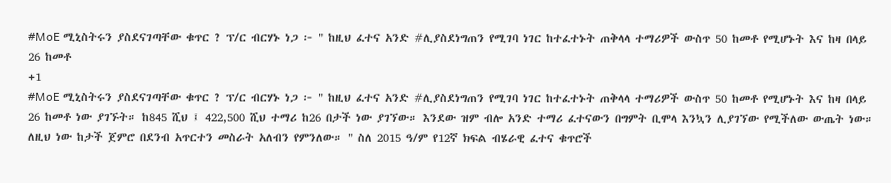#MoE ሚኒስትሩን ያስደናገጣቸው ቁጥር ? ፕ/ር ብርሃኑ ነጋ ፦ " ከዚህ ፈተና አንድ #ሊያስደነግጠን የሚገባ ነገር ከተፈተኑት ጠቅላላ ተማሪዎች ውስጥ 50 ከመቶ የሚሆኑት እና ከዛ በላይ 26 ከመቶ
+1
#MoE ሚኒስትሩን ያስደናገጣቸው ቁጥር ? ፕ/ር ብርሃኑ ነጋ ፦ " ከዚህ ፈተና አንድ #ሊያስደነግጠን የሚገባ ነገር ከተፈተኑት ጠቅላላ ተማሪዎች ውስጥ 50 ከመቶ የሚሆኑት እና ከዛ በላይ 26 ከመቶ ነው ያገኙት። ከ845 ሺህ ፤ 422,500 ሺህ ተማሪ ከ26 በታች ነው ያገኘው። እንደው ዝም ብሎ አንድ ተማሪ ፈተናውን በግምት ቢሞላ እንኳን ሊያገኘው የሚችለው ውጤት ነው። ለዚህ ነው ከታች ጀምሮ በደንብ አጥርተን መስራት አለብን የምንለው። " ስለ 2015 ዓ/ም የ12ኛ ክፍል ብሄራዊ ፈተና ቁጥሮች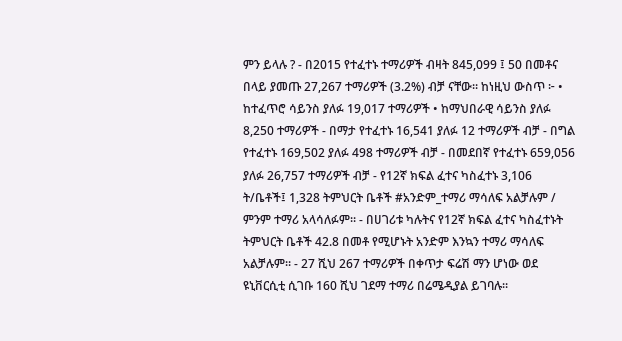ምን ይላሉ ? - በ2015 የተፈተኑ ተማሪዎች ብዛት 845,099 ፤ 50 በመቶና በላይ ያመጡ 27,267 ተማሪዎች (3.2%) ብቻ ናቸው። ከነዚህ ውስጥ ፦ • ከተፈጥሮ ሳይንስ ያለፉ 19,017 ተማሪዎች • ከማህበራዊ ሳይንስ ያለፉ 8,250 ተማሪዎች - በማታ የተፈተኑ 16,541 ያለፉ 12 ተማሪዎች ብቻ - በግል የተፈተኑ 169,502 ያለፉ 498 ተማሪዎች ብቻ - በመደበኛ የተፈተኑ 659,056 ያለፉ 26,757 ተማሪዎች ብቻ - የ12ኛ ክፍል ፈተና ካስፈተኑ 3,106 ት/ቤቶች፤ 1,328 ትምህርት ቤቶች #አንድም_ተማሪ ማሳለፍ አልቻሉም / ምንም ተማሪ አላሳለፉም። - በሀገሪቱ ካሉትና የ12ኛ ክፍል ፈተና ካስፈተኑት ትምህርት ቤቶች 42.8 በመቶ የሚሆኑት አንድም እንኳን ተማሪ ማሳለፍ አልቻሉም። - 27 ሺህ 267 ተማሪዎች በቀጥታ ፍሬሽ ማን ሆነው ወደ ዩኒቨርሲቲ ሲገቡ 160 ሺህ ገደማ ተማሪ በሬሜዲያል ይገባሉ።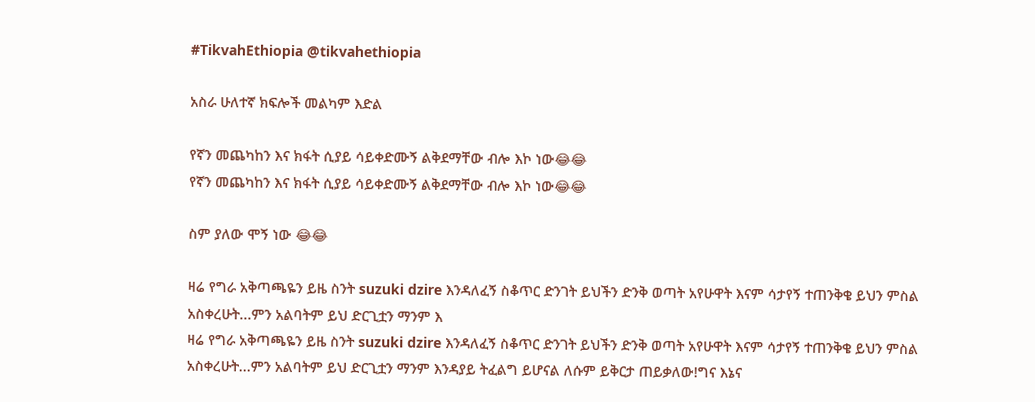#TikvahEthiopia @tikvahethiopia

አስራ ሁለተኛ ክፍሎች መልካም እድል

የኛን መጨካከን እና ክፋት ሲያይ ሳይቀድሙኝ ልቅደማቸው ብሎ እኮ ነው😂😂
የኛን መጨካከን እና ክፋት ሲያይ ሳይቀድሙኝ ልቅደማቸው ብሎ እኮ ነው😂😂

ስም ያለው ሞኝ ነው 😂😂

ዛሬ የግራ አቅጣጫዬን ይዜ ስንት suzuki dzire እንዳለፈኝ ስቆጥር ድንገት ይህችን ድንቅ ወጣት አየሁዋት እናም ሳታየኝ ተጠንቅቄ ይህን ምስል አስቀረሁት...ምን አልባትም ይህ ድርጊቷን ማንም እ
ዛሬ የግራ አቅጣጫዬን ይዜ ስንት suzuki dzire እንዳለፈኝ ስቆጥር ድንገት ይህችን ድንቅ ወጣት አየሁዋት እናም ሳታየኝ ተጠንቅቄ ይህን ምስል አስቀረሁት...ምን አልባትም ይህ ድርጊቷን ማንም እንዳያይ ትፈልግ ይሆናል ለሱም ይቅርታ ጠይቃለው!ግና እኔና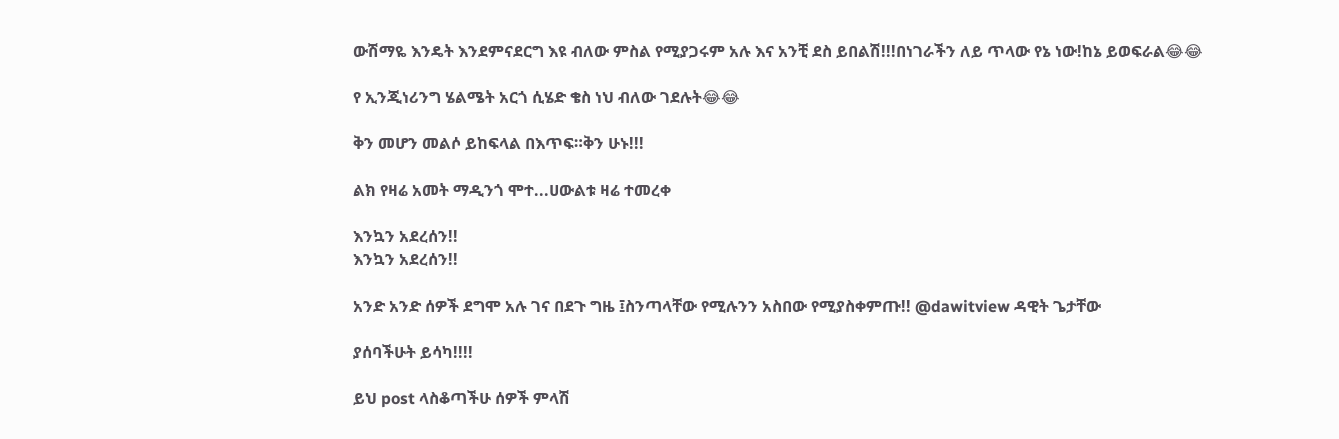ውሽማዬ እንዴት እንደምናደርግ እዩ ብለው ምስል የሚያጋሩም አሉ እና አንቺ ደስ ይበልሽ!!!በነገራችን ለይ ጥላው የኔ ነው!ከኔ ይወፍራል😂😂

የ ኢንጂነሪንግ ሄልሜት አርጎ ሲሄድ ቄስ ነህ ብለው ገደሉት😂😂

ቅን መሆን መልሶ ይከፍላል በእጥፍ።ቅን ሁኑ!!!

ልክ የዛሬ አመት ማዲንጎ ሞተ...ሀውልቱ ዛሬ ተመረቀ

እንኳን አደረሰን!!
እንኳን አደረሰን!!

አንድ አንድ ሰዎች ደግሞ አሉ ገና በደጉ ግዜ ፤ስንጣላቸው የሚሉንን አስበው የሚያስቀምጡ!! @dawitview ዳዊት ጌታቸው

ያሰባችሁት ይሳካ!!!!

ይህ post ላስቆጣችሁ ሰዎች ምላሽ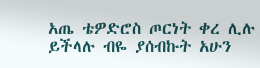አጤ ቴዎድሮስ ጦርነት ቀረ ሊሉ ይችላሉ ብዬ ያሰብኩት አሁን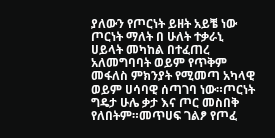ያለውን የጦርነት ይዘት አይቼ ነው ጦርነት ማለት በ ሁለት ተቃራኒ ሀይላት መካከል በተፈጠረ አለመግባባት ወይም የጥቅም መፋለስ ምክንያት የሚመጣ አካላዊ ወይም ሀሳባዊ ሰጣገባ ነው።ጦርነት ግዴታ ሁሌ ቃታ እና ጦር መስበቅ የለበትም።መጥሀፍ ገልፆ የጦፈ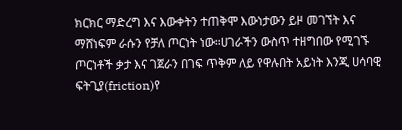ክርክር ማድረግ እና እውቀትን ተጠቅሞ እውነታውን ይዞ መገኘት እና ማሸነፍም ራሱን የቻለ ጦርነት ነው።ሀገራችን ውስጥ ተዘግበው የሚገኙ ጦርነቶች ቃታ እና ገጀራን በገፍ ጥቅም ለይ የዋሉበት አይነት እንጂ ሀሳባዊ ፍትጊያ(friction)የ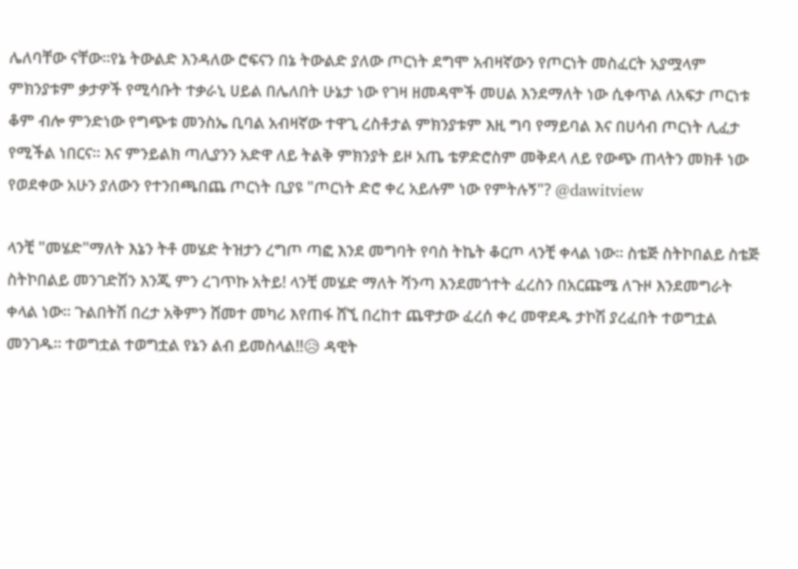ሌለባቸው ናቸው።የኔ ትውልድ እንዳለው ሮፍናን በኔ ትውልድ ያለው ጦርነት ደግሞ አብዛኛውን የጦርነት መስፈርት አያሟላም ምክንያቱም ቃታዎች የሚሳቡት ተቃራኒ ሀይል በሌለበት ሁኔታ ነው የገዛ ዘመዳሞች መሀል እንደማለት ነው ሲቀጥል ለአፍታ ጦርነቱ ቆም ብሎ ምንድነው የግጭቱ መንስኤ ቢባል አብዛኛው ተዋጊ ረስቶታል ምክንያቱም እዚ ግባ የማይባል እና በሀሳብ ጦርነት ሊፈታ የሚችል ነበርና። እና ምንይልክ ጣሊያንን አድዋ ለይ ትልቅ ምክንያት ይዞ አጤ ቴዎድሮስም መቅደላ ለይ የውጭ ጠላትን መክቶ ነው የወደቀው አሁን ያለውን የተንበጫበጨ ጦርነት ቢያዩ "ጦርነት ድሮ ቀረ አይሉም ነው የምትሉኝ"? @dawitview

ላንቺ "መሄድ"ማለት እኔን ትቶ መሄድ ትዝታን ረግጦ ጣፎ እንደ መግባት የባስ ትኬት ቆርጦ ላንቺ ቀላል ነው። ስቴጅ ስትኮበልይ ስቴጅ ስትኮበልይ መንገድሽን እንጂ ምን ረገጥኩ አትይ! ላንቺ መሄድ ማለት ሻንጣ እንደመጎተት ፈረስን በአርጩሜ ለጉዞ እንደመግራት ቀላል ነው። ጉልበትሽ በረታ አቅምን ሸመተ መካሪ እየጠፋ ሸኚ በረከተ ጨዋታው ፈረሰ ቀረ መዋደዱ ታኮሽ ያረፈበት ተወግቷል መንገዱ። ተወግቷል ተወግቷል የኔን ልብ ይመስላል!!😥 ዳዊት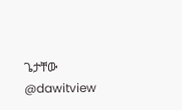ጌታቸው @dawitview